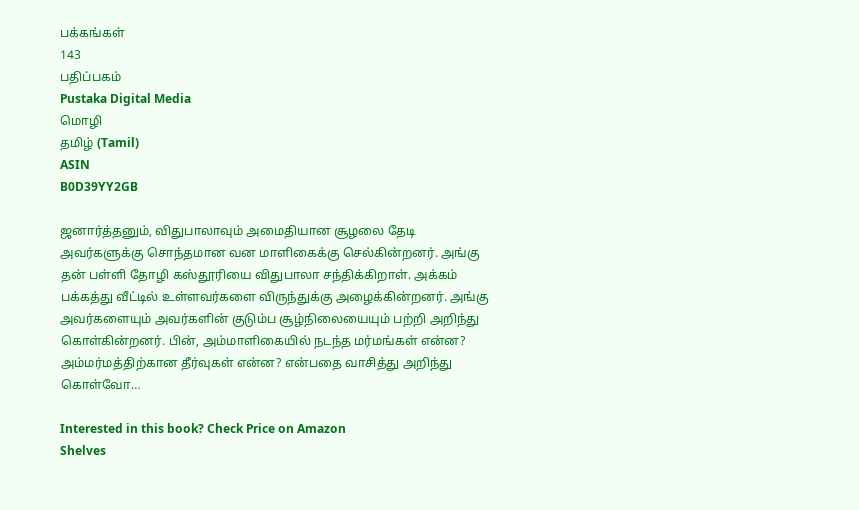பக்கங்கள்
143
பதிப்பகம்
Pustaka Digital Media
மொழி
தமிழ் (Tamil)
ASIN
B0D39YY2GB

ஜனார்த்தனும், விதுபாலாவும் அமைதியான சூழலை தேடி அவர்களுக்கு சொந்தமான வன மாளிகைக்கு செல்கின்றனர். அங்கு தன் பள்ளி தோழி கஸ்தூரியை விதுபாலா சந்திக்கிறாள். அக்கம் பக்கத்து வீட்டில் உள்ளவர்களை விருந்துக்கு அழைக்கின்றனர். அங்கு அவர்களையும் அவர்களின் குடும்ப சூழ்நிலையையும் பற்றி அறிந்து கொள்கின்றனர். பின், அம்மாளிகையில் நடந்த மர்மங்கள் என்ன? அம்மர்மத்திற்கான தீர்வுகள் என்ன? என்பதை வாசித்து அறிந்து கொள்வோ…

Interested in this book? Check Price on Amazon
Shelves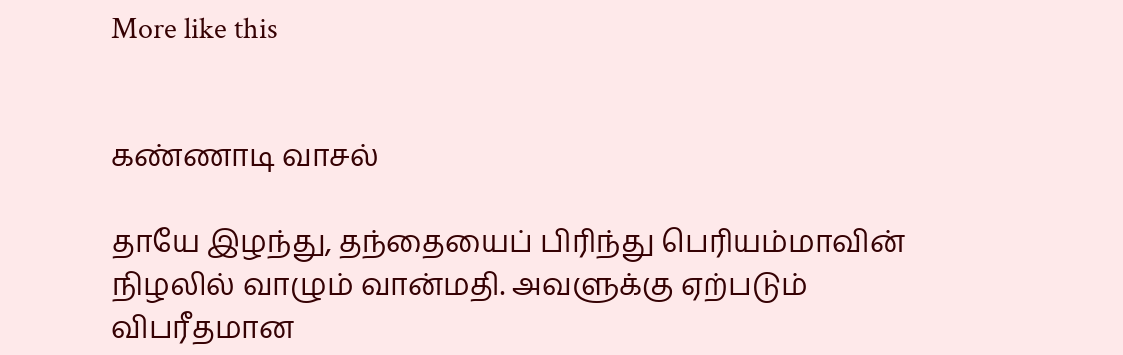More like this


கண்ணாடி வாசல்

தாயே இழந்து, தந்தையைப் பிரிந்து பெரியம்மாவின் நிழலில் வாழும் வான்மதி. அவளுக்கு ஏற்படும் விபரீதமான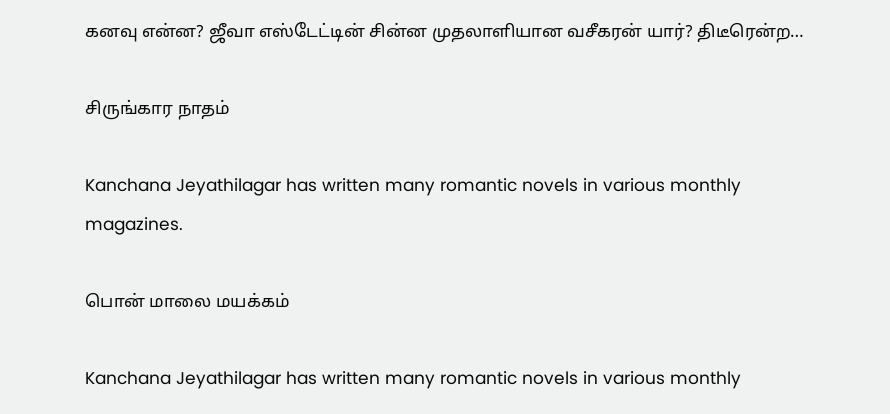கனவு என்ன? ஜீவா எஸ்டேட்டின் சின்ன முதலாளியான வசீகரன் யார்? திடீரென்ற…

சிருங்கார நாதம்

Kanchana Jeyathilagar has written many romantic novels in various monthly magazines.

பொன் மாலை மயக்கம்

Kanchana Jeyathilagar has written many romantic novels in various monthly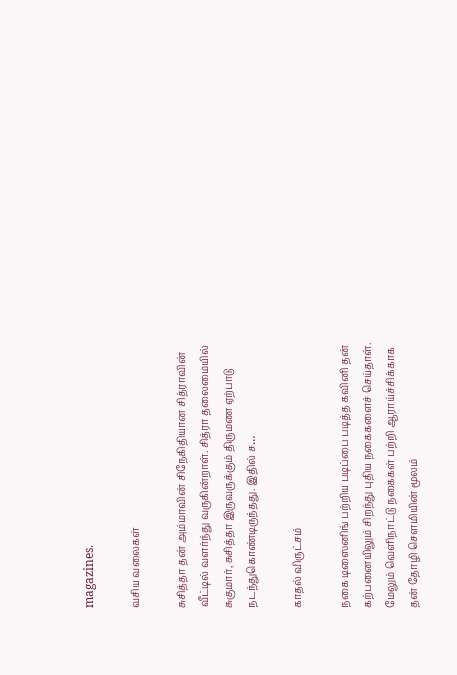magazines.

வசிய வலைகள்

சுசித்தா தன் அம்மாவின் சிநேகிதியான சித்ராவின் வீட்டில் வளர்ந்து வருகின்றாள். சித்ரா தலைமையில் சுகுமார், சுசித்தா இருவருக்கும் திருமண ஏற்பாடு நடந்துகொண்டிருந்தது. இதில் ச…

காதல் விருட்சம்

நகை டிஸைனிங் பற்றிய படிப்பை படித்த கவினி தன் கற்பனையிலும் சிறந்து புதிய நகைகளைச் செய்தாள். மேலும் வெளிநாட்டு நகைகள் பற்றி ஆராய்ச்சிக்காக தன் தோழி சௌமியின் மூலம்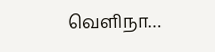வெளிநா…